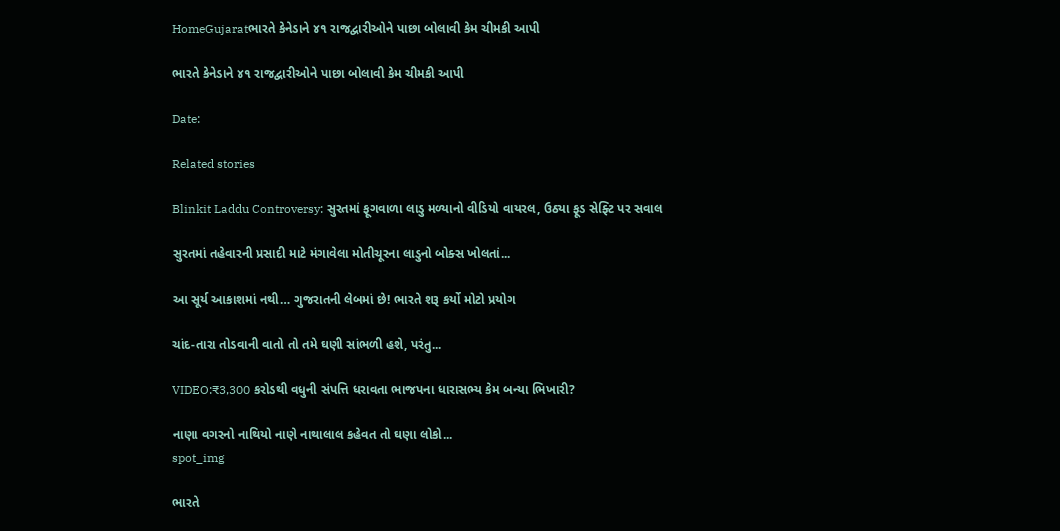HomeGujaratભારતે કેનેડાને ૪૧ રાજદ્વારીઓને પાછા બોલાવી કેમ ચીમકી આપી

ભારતે કેનેડાને ૪૧ રાજદ્વારીઓને પાછા બોલાવી કેમ ચીમકી આપી

Date:

Related stories

Blinkit Laddu Controversy: સુરતમાં ફૂગવાળા લાડુ મળ્યાનો વીડિયો વાયરલ, ઉઠ્યા ફૂડ સેફ્ટિ પર સવાલ

સુરતમાં તહેવારની પ્રસાદી માટે મંગાવેલા મોતીચૂરના લાડુનો બોક્સ ખોલતાં...

આ સૂર્ય આકાશમાં નથી… ગુજરાતની લેબમાં છે! ભારતે શરૂ કર્યો મોટો પ્રયોગ

ચાંદ-તારા તોડવાની વાતો તો તમે ઘણી સાંભળી હશે, પરંતુ...

VIDEO:₹3,300 કરોડથી વધુની સંપત્તિ ધરાવતા ભાજપના ધારાસભ્ય કેમ બન્યા ભિખારી?

નાણા વગરનો નાથિયો નાણે નાથાલાલ કહેવત તો ઘણા લોકો...
spot_img

ભારતે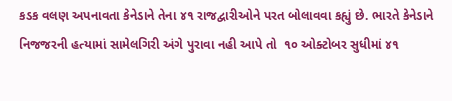કડક વલણ અપનાવતા કેનેડાને તેના ૪૧ રાજદ્વારીઓને પરત બોલાવવા કહ્યું છે. ભારતે કેનેડાને નિજજરની હત્યામાં સામેલગિરી અંગે પુરાવા નહી આપે તો  ૧૦ ઓક્ટોબર સુધીમાં ૪૧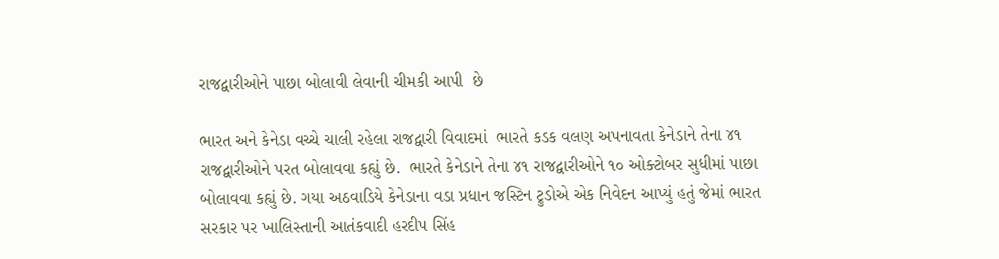રાજદ્વારીઓને પાછા બોલાવી લેવાની ચીમકી આપી  છે

ભારત અને કેનેડા વચ્ચે ચાલી રહેલા રાજદ્વારી વિવાદમાં  ભારતે કડક વલણ અપનાવતા કેનેડાને તેના ૪૧ રાજદ્વારીઓને પરત બોલાવવા કહ્યું છે.  ભારતે કેનેડાને તેના ૪૧ રાજદ્વારીઓને ૧૦ ઓક્ટોબર સુધીમાં પાછા બોલાવવા કહ્યું છે. ગયા અઠવાડિયે કેનેડાના વડા પ્રધાન જસ્ટિન ટ્રુડોએ એક નિવેદન આપ્યું હતું જેમાં ભારત સરકાર પર ખાલિસ્તાની આતંકવાદી હરદીપ સિંહ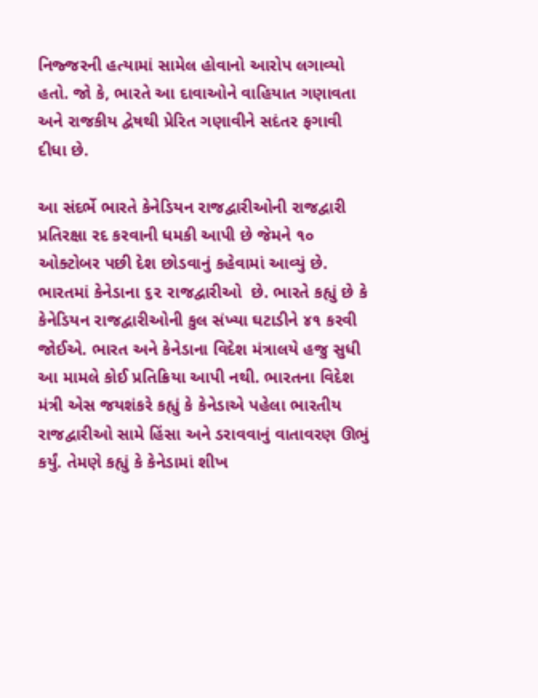નિજ્જરની હત્યામાં સામેલ હોવાનો આરોપ લગાવ્યો હતો. જો કે, ભારતે આ દાવાઓને વાહિયાત ગણાવતા અને રાજકીય દ્વેષથી પ્રેરિત ગણાવીને સદંતર ફગાવી દીધા છે.

આ સંદર્ભે ભારતે કેનેડિયન રાજદ્વારીઓની રાજદ્વારી પ્રતિરક્ષા રદ કરવાની ધમકી આપી છે જેમને ૧૦ ઓક્ટોબર પછી દેશ છોડવાનું કહેવામાં આવ્યું છે.  ભારતમાં કેનેડાના ૬૨ રાજદ્વારીઓ  છે. ભારતે કહ્યું છે કે કેનેડિયન રાજદ્વારીઓની કુલ સંખ્યા ઘટાડીને ૪૧ કરવી જોઈએ. ભારત અને કેનેડાના વિદેશ મંત્રાલયે હજુ સુધી આ મામલે કોઈ પ્રતિક્રિયા આપી નથી. ભારતના વિદેશ મંત્રી એસ જયશંકરે કહ્યું કે કેનેડાએ પહેલા ભારતીય રાજદ્વારીઓ સામે હિંસા અને ડરાવવાનું વાતાવરણ ઊભું કર્યું. તેમણે કહ્યું કે કેનેડામાં શીખ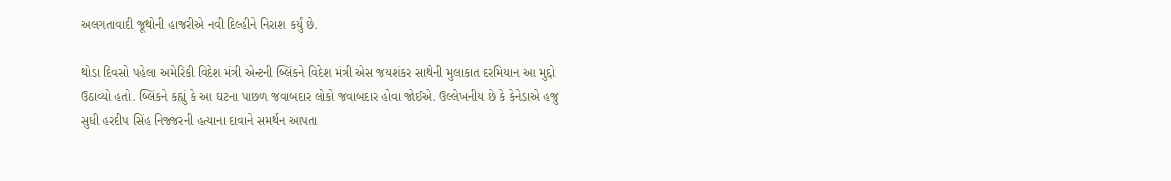અલગતાવાદી જૂથોની હાજરીએ નવી દિલ્હીને નિરાશ કર્યું છે.

થોડા દિવસો પહેલા અમેરિકી વિદેશ મંત્રી એન્ટની બ્લિંકને વિદેશ મંત્રી એસ જયશંકર સાથેની મુલાકાત દરમિયાન આ મુદ્દો ઉઠાવ્યો હતો. બ્લિંકને કહ્યું કે આ ઘટના પાછળ જવાબદાર લોકો જવાબદાર હોવા જોઈએ. ઉલ્લેખનીય છે કે કેનેડાએ હજુ સુધી હરદીપ સિંહ નિજ્જરની હત્યાના દાવાને સમર્થન આપતા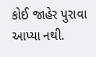કોઈ જાહેર પુરાવા આપ્યા નથી.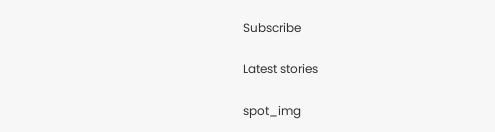Subscribe

Latest stories

spot_img